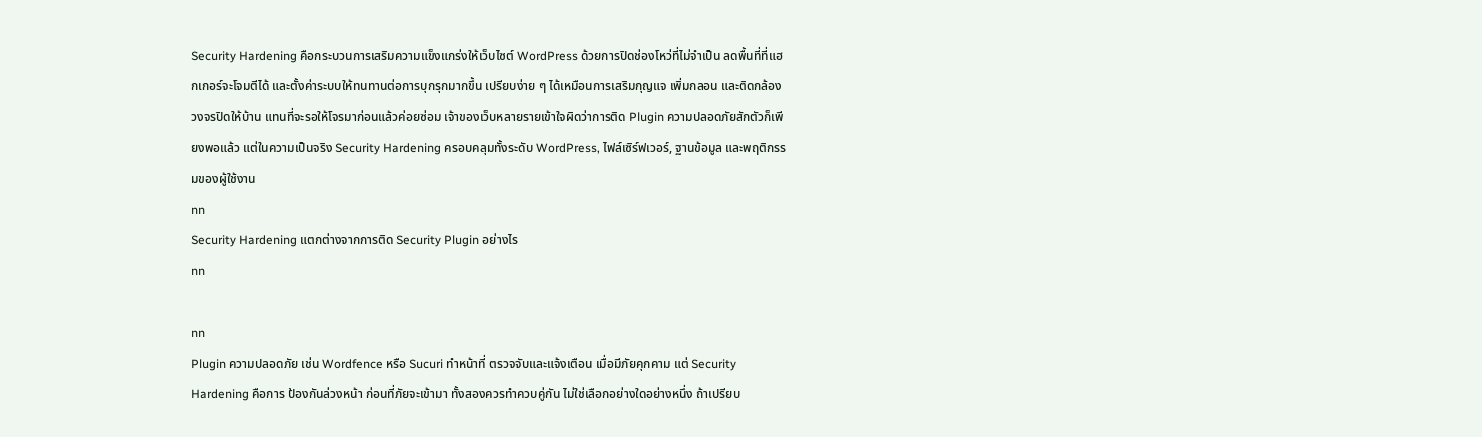Security Hardening คือกระบวนการเสริมความแข็งแกร่งให้เว็บไซต์ WordPress ด้วยการปิดช่องโหว่ที่ไม่จำเป็น ลดพื้นที่ที่แฮกเกอร์จะโจมตีได้ และตั้งค่าระบบให้ทนทานต่อการบุกรุกมากขึ้น เปรียบง่าย ๆ ได้เหมือนการเสริมกุญแจ เพิ่มกลอน และติดกล้องวงจรปิดให้บ้าน แทนที่จะรอให้โจรมาก่อนแล้วค่อยซ่อม เจ้าของเว็บหลายรายเข้าใจผิดว่าการติด Plugin ความปลอดภัยสักตัวก็เพียงพอแล้ว แต่ในความเป็นจริง Security Hardening ครอบคลุมทั้งระดับ WordPress, ไฟล์เซิร์ฟเวอร์, ฐานข้อมูล และพฤติกรรมของผู้ใช้งาน
nn
Security Hardening แตกต่างจากการติด Security Plugin อย่างไร
nn

nn
Plugin ความปลอดภัย เช่น Wordfence หรือ Sucuri ทำหน้าที่ ตรวจจับและแจ้งเตือน เมื่อมีภัยคุกคาม แต่ Security Hardening คือการ ป้องกันล่วงหน้า ก่อนที่ภัยจะเข้ามา ทั้งสองควรทำควบคู่กัน ไม่ใช่เลือกอย่างใดอย่างหนึ่ง ถ้าเปรียบ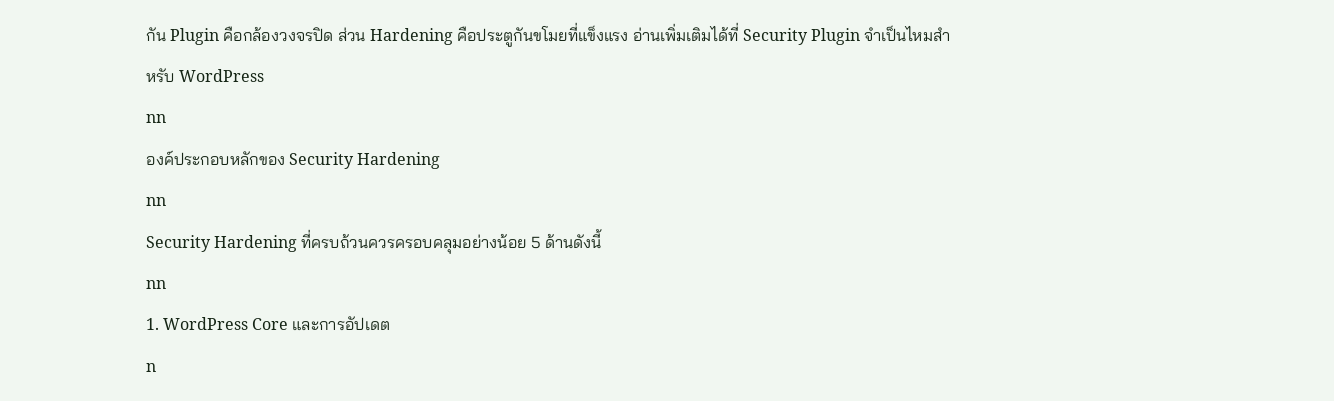กัน Plugin คือกล้องวงจรปิด ส่วน Hardening คือประตูกันขโมยที่แข็งแรง อ่านเพิ่มเติมได้ที่ Security Plugin จำเป็นไหมสำหรับ WordPress
nn
องค์ประกอบหลักของ Security Hardening
nn
Security Hardening ที่ครบถ้วนควรครอบคลุมอย่างน้อย 5 ด้านดังนี้
nn
1. WordPress Core และการอัปเดต
n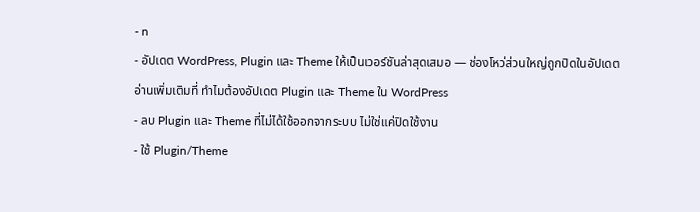- n
- อัปเดต WordPress, Plugin และ Theme ให้เป็นเวอร์ชันล่าสุดเสมอ — ช่องโหว่ส่วนใหญ่ถูกปิดในอัปเดต อ่านเพิ่มเติมที่ ทำไมต้องอัปเดต Plugin และ Theme ใน WordPress
- ลบ Plugin และ Theme ที่ไม่ได้ใช้ออกจากระบบ ไม่ใช่แค่ปิดใช้งาน
- ใช้ Plugin/Theme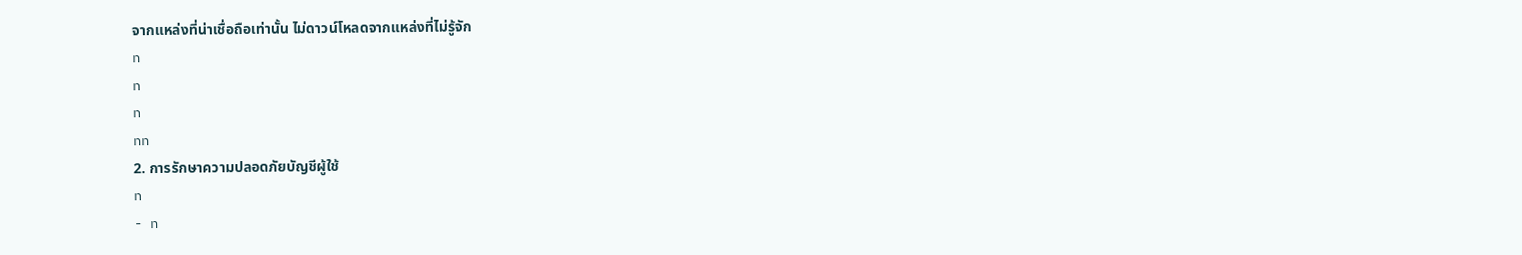จากแหล่งที่น่าเชื่อถือเท่านั้น ไม่ดาวน์โหลดจากแหล่งที่ไม่รู้จัก
n
n
n
nn
2. การรักษาความปลอดภัยบัญชีผู้ใช้
n
- n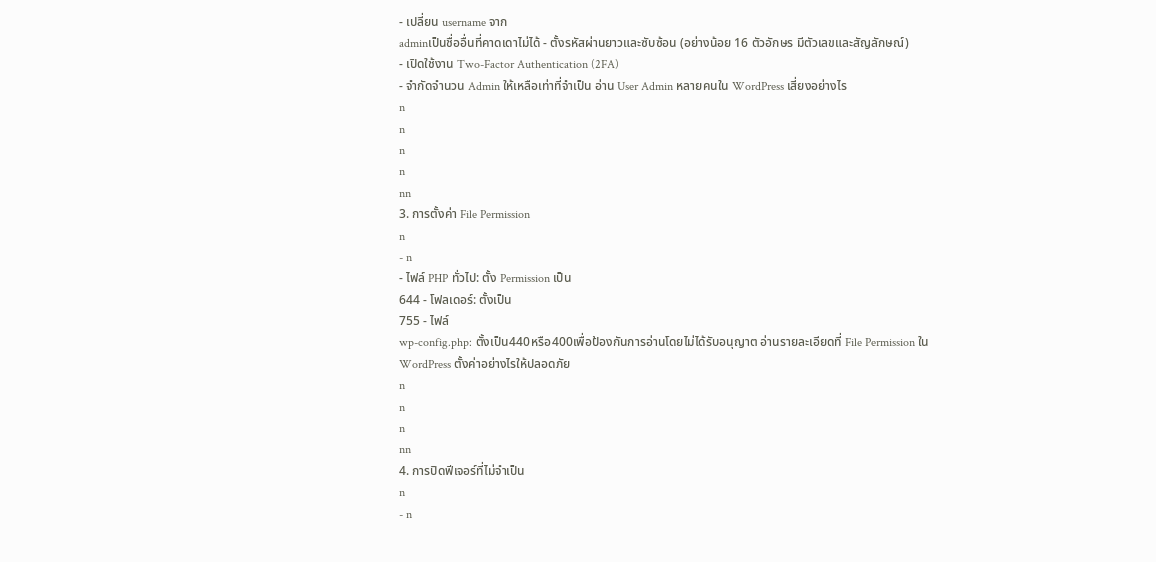- เปลี่ยน username จาก
adminเป็นชื่ออื่นที่คาดเดาไม่ได้ - ตั้งรหัสผ่านยาวและซับซ้อน (อย่างน้อย 16 ตัวอักษร มีตัวเลขและสัญลักษณ์)
- เปิดใช้งาน Two-Factor Authentication (2FA)
- จำกัดจำนวน Admin ให้เหลือเท่าที่จำเป็น อ่าน User Admin หลายคนใน WordPress เสี่ยงอย่างไร
n
n
n
n
nn
3. การตั้งค่า File Permission
n
- n
- ไฟล์ PHP ทั่วไป: ตั้ง Permission เป็น
644 - โฟลเดอร์: ตั้งเป็น
755 - ไฟล์
wp-config.php: ตั้งเป็น440หรือ400เพื่อป้องกันการอ่านโดยไม่ได้รับอนุญาต อ่านรายละเอียดที่ File Permission ใน WordPress ตั้งค่าอย่างไรให้ปลอดภัย
n
n
n
nn
4. การปิดฟีเจอร์ที่ไม่จำเป็น
n
- n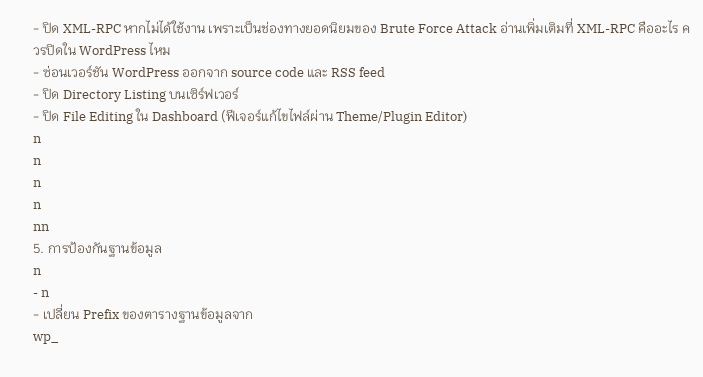- ปิด XML-RPC หากไม่ได้ใช้งาน เพราะเป็นช่องทางยอดนิยมของ Brute Force Attack อ่านเพิ่มเติมที่ XML-RPC คืออะไร ควรปิดใน WordPress ไหม
- ซ่อนเวอร์ชัน WordPress ออกจาก source code และ RSS feed
- ปิด Directory Listing บนเซิร์ฟเวอร์
- ปิด File Editing ใน Dashboard (ฟีเจอร์แก้ไขไฟล์ผ่าน Theme/Plugin Editor)
n
n
n
n
nn
5. การป้องกันฐานข้อมูล
n
- n
- เปลี่ยน Prefix ของตารางฐานข้อมูลจาก
wp_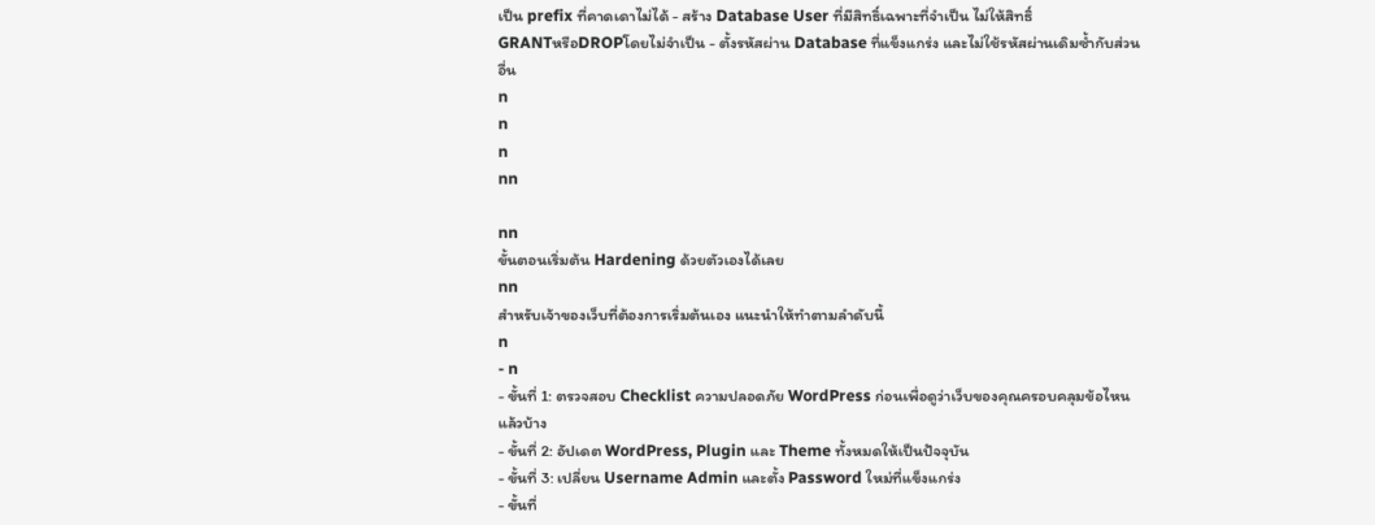เป็น prefix ที่คาดเดาไม่ได้ - สร้าง Database User ที่มีสิทธิ์เฉพาะที่จำเป็น ไม่ให้สิทธิ์
GRANTหรือDROPโดยไม่จำเป็น - ตั้งรหัสผ่าน Database ที่แข็งแกร่ง และไม่ใช้รหัสผ่านเดิมซ้ำกับส่วนอื่น
n
n
n
nn

nn
ขั้นตอนเริ่มต้น Hardening ด้วยตัวเองได้เลย
nn
สำหรับเจ้าของเว็บที่ต้องการเริ่มต้นเอง แนะนำให้ทำตามลำดับนี้
n
- n
- ขั้นที่ 1: ตรวจสอบ Checklist ความปลอดภัย WordPress ก่อนเพื่อดูว่าเว็บของคุณครอบคลุมข้อไหนแล้วบ้าง
- ขั้นที่ 2: อัปเดต WordPress, Plugin และ Theme ทั้งหมดให้เป็นปัจจุบัน
- ขั้นที่ 3: เปลี่ยน Username Admin และตั้ง Password ใหม่ที่แข็งแกร่ง
- ขั้นที่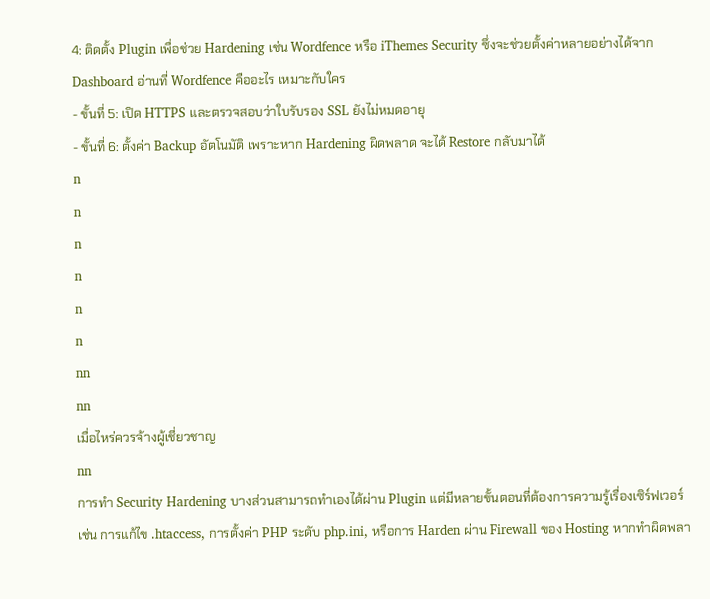4: ติดตั้ง Plugin เพื่อช่วย Hardening เช่น Wordfence หรือ iThemes Security ซึ่งจะช่วยตั้งค่าหลายอย่างได้จาก Dashboard อ่านที่ Wordfence คืออะไร เหมาะกับใคร
- ขั้นที่ 5: เปิด HTTPS และตรวจสอบว่าใบรับรอง SSL ยังไม่หมดอายุ
- ขั้นที่ 6: ตั้งค่า Backup อัตโนมัติ เพราะหาก Hardening ผิดพลาด จะได้ Restore กลับมาได้
n
n
n
n
n
n
nn
nn
เมื่อไหร่ควรจ้างผู้เชี่ยวชาญ
nn
การทำ Security Hardening บางส่วนสามารถทำเองได้ผ่าน Plugin แต่มีหลายขั้นตอนที่ต้องการความรู้เรื่องเซิร์ฟเวอร์ เช่น การแก้ไข .htaccess, การตั้งค่า PHP ระดับ php.ini, หรือการ Harden ผ่าน Firewall ของ Hosting หากทำผิดพลา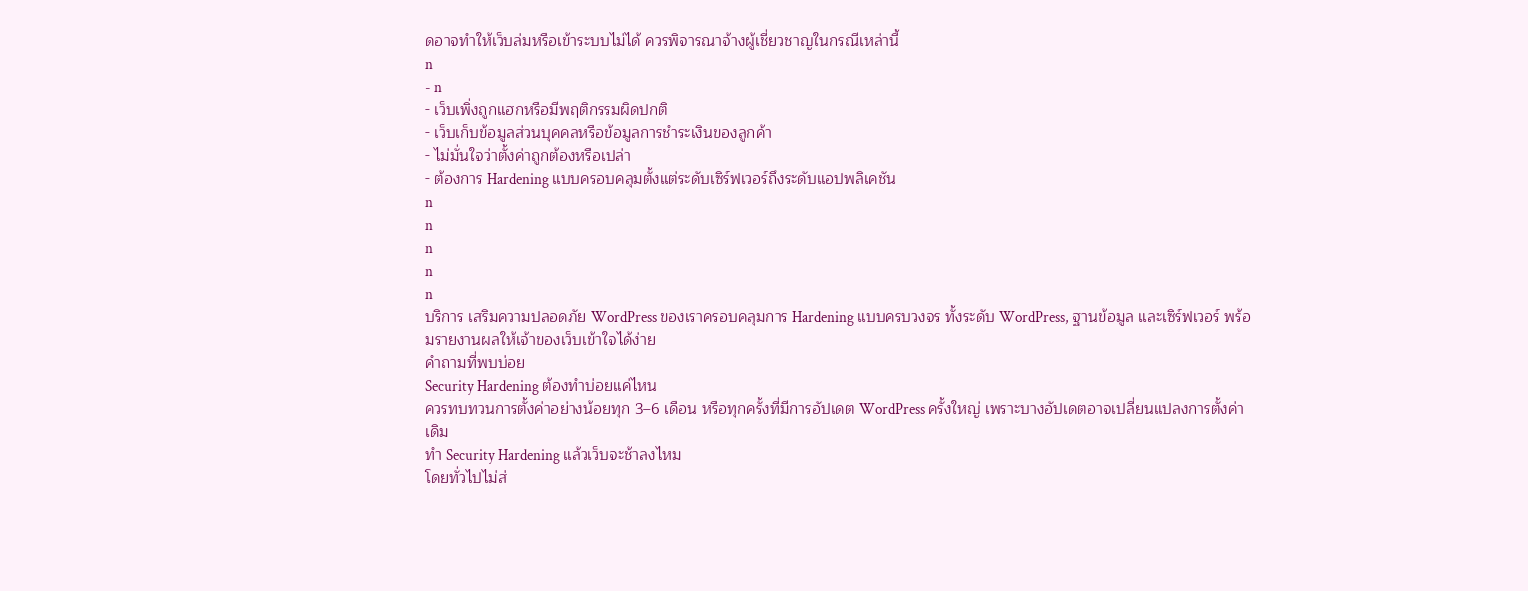ดอาจทำให้เว็บล่มหรือเข้าระบบไม่ได้ ควรพิจารณาจ้างผู้เชี่ยวชาญในกรณีเหล่านี้
n
- n
- เว็บเพิ่งถูกแฮกหรือมีพฤติกรรมผิดปกติ
- เว็บเก็บข้อมูลส่วนบุคคลหรือข้อมูลการชำระเงินของลูกค้า
- ไม่มั่นใจว่าตั้งค่าถูกต้องหรือเปล่า
- ต้องการ Hardening แบบครอบคลุมตั้งแต่ระดับเซิร์ฟเวอร์ถึงระดับแอปพลิเคชัน
n
n
n
n
n
บริการ เสริมความปลอดภัย WordPress ของเราครอบคลุมการ Hardening แบบครบวงจร ทั้งระดับ WordPress, ฐานข้อมูล และเซิร์ฟเวอร์ พร้อมรายงานผลให้เจ้าของเว็บเข้าใจได้ง่าย
คำถามที่พบบ่อย
Security Hardening ต้องทำบ่อยแค่ไหน
ควรทบทวนการตั้งค่าอย่างน้อยทุก 3–6 เดือน หรือทุกครั้งที่มีการอัปเดต WordPress ครั้งใหญ่ เพราะบางอัปเดตอาจเปลี่ยนแปลงการตั้งค่าเดิม
ทำ Security Hardening แล้วเว็บจะช้าลงไหม
โดยทั่วไปไม่ส่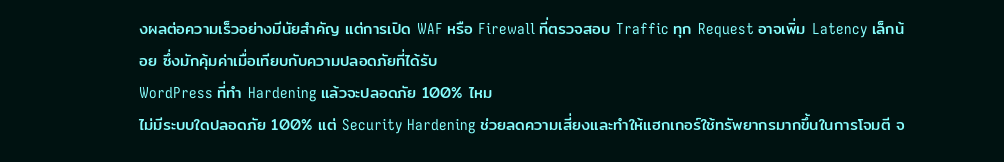งผลต่อความเร็วอย่างมีนัยสำคัญ แต่การเปิด WAF หรือ Firewall ที่ตรวจสอบ Traffic ทุก Request อาจเพิ่ม Latency เล็กน้อย ซึ่งมักคุ้มค่าเมื่อเทียบกับความปลอดภัยที่ได้รับ
WordPress ที่ทำ Hardening แล้วจะปลอดภัย 100% ไหม
ไม่มีระบบใดปลอดภัย 100% แต่ Security Hardening ช่วยลดความเสี่ยงและทำให้แฮกเกอร์ใช้ทรัพยากรมากขึ้นในการโจมตี จ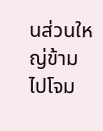นส่วนใหญ่ข้ามไปโจม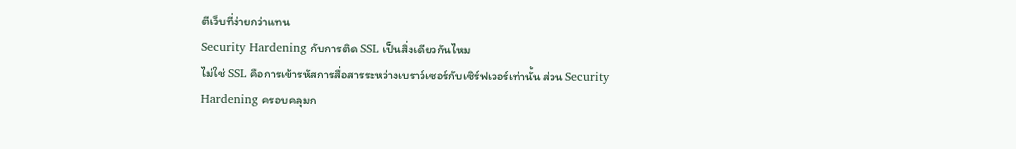ตีเว็บที่ง่ายกว่าแทน
Security Hardening กับการติด SSL เป็นสิ่งเดียวกันไหม
ไม่ใช่ SSL คือการเข้ารหัสการสื่อสารระหว่างเบราว์เซอร์กับเซิร์ฟเวอร์เท่านั้น ส่วน Security Hardening ครอบคลุมก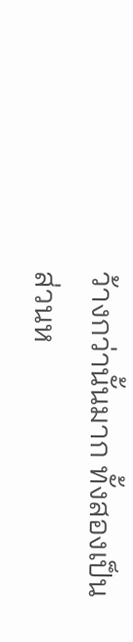ว้างกว่านั้นมาก ทั้งสองเป็นส่วนห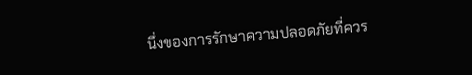นึ่งของการรักษาความปลอดภัยที่ควร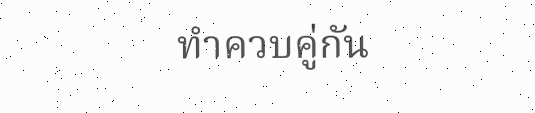ทำควบคู่กัน